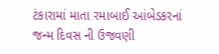ટંકારામાં માતા રમાબાઈ આંબેડકરનાં જન્મ દિવસ ની ઉજવણી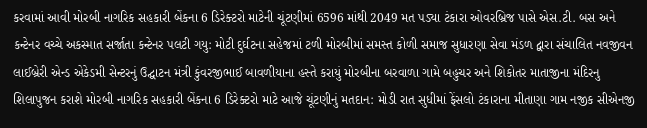કરવામાં આવી મોરબી નાગરિક સહકારી બેંકના 6 ડિરેક્ટરો માટેની ચૂંટણીમાં 6596 માંથી 2049 મત પડ્યા ટંકારા ઓવરબ્રિજ પાસે એસ.ટી. બસ અને કન્ટેનર વચ્ચે અકસ્માત સર્જાતા કન્ટેનર પલટી ગયુ: મોટી દુર્ઘટના સહેજમાં ટળી મોરબીમાં સમસ્ત કોળી સમાજ સુધારણા સેવા મંડળ દ્વારા સંચાલિત નવજીવન લાઈબ્રેરી એન્ડ એકેડમી સેન્ટરનું ઉદ્ઘાટન મંત્રી કુંવરજીભાઈ બાવળીયાના હસ્તે કરાયું મોરબીના બરવાળા ગામે બહુચર અને શિકોતર માતાજીના મંદિરનુ શિલાપુજન કરાશે મોરબી નાગરિક સહકારી બેંકના 6 ડિરેક્ટરો માટે આજે ચૂંટણીનું મતદાન: મોડી રાત સુધીમાં ફેંસલો ટંકારાના મીતાણા ગામ નજીક સીએનજી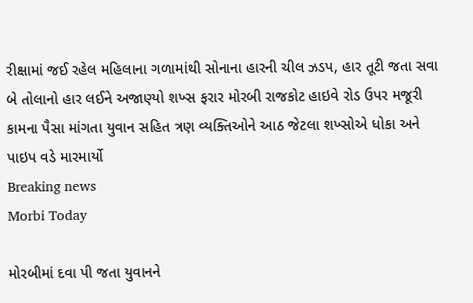રીક્ષામાં જઈ રહેલ મહિલાના ગળામાંથી સોનાના હારની ચીલ ઝડપ, હાર તૂટી જતા સવા બે તોલાનો હાર લઈને અજાણ્યો શખ્સ ફરાર મોરબી રાજકોટ હાઇવે રોડ ઉપર મજૂરી કામના પૈસા માંગતા યુવાન સહિત ત્રણ વ્યક્તિઓને આઠ જેટલા શખ્સોએ ધોકા અને પાઇપ વડે મારમાર્યો
Breaking news
Morbi Today

મોરબીમાં દવા પી જતા યુવાનને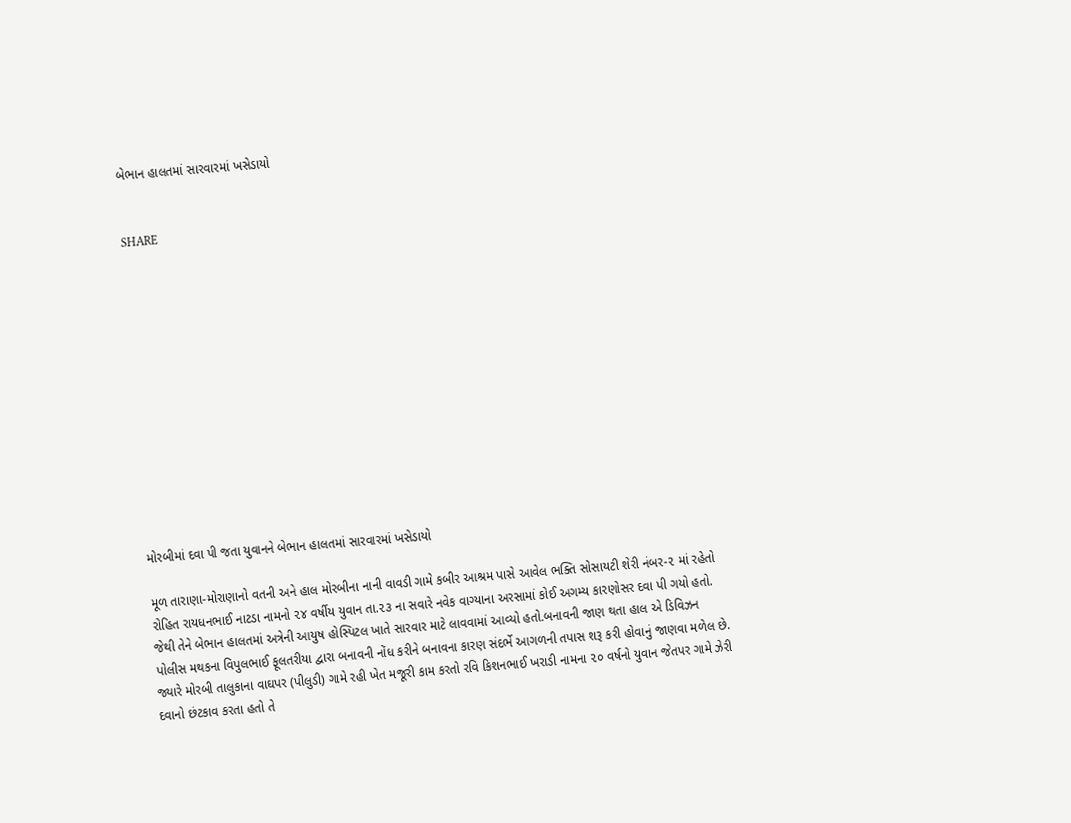બેભાન હાલતમાં સારવારમાં ખસેડાયો


SHARE













મોરબીમાં દવા પી જતા યુવાનને બેભાન હાલતમાં સારવારમાં ખસેડાયો

મૂળ તારાણા-મોરાણાનો વતની અને હાલ મોરબીના નાની વાવડી ગામે કબીર આશ્રમ પાસે આવેલ ભક્તિ સોસાયટી શેરી નંબર-૨ માં રહેતો રોહિત રાયધનભાઈ નાટડા નામનો ૨૪ વર્ષીય યુવાન તા.૨૩ ના સવારે નવેક વાગ્યાના અરસામાં કોઈ અગમ્ય કારણોસર દવા પી ગયો હતો. જેથી તેને બેભાન હાલતમાં અત્રેની આયુષ હોસ્પિટલ ખાતે સારવાર માટે લાવવામાં આવ્યો હતો.બનાવની જાણ થતા હાલ એ ડિવિઝન પોલીસ મથકના વિપુલભાઈ ફૂલતરીયા દ્વારા બનાવની નોંધ કરીને બનાવના કારણ સંદર્ભે આગળની તપાસ શરૂ કરી હોવાનું જાણવા મળેલ છે. જ્યારે મોરબી તાલુકાના વાઘપર (પીલુડી) ગામે રહી ખેત મજૂરી કામ કરતો રવિ કિશનભાઈ ખરાડી નામના ૨૦ વર્ષનો યુવાન જેતપર ગામે ઝેરી દવાનો છંટકાવ કરતા હતો તે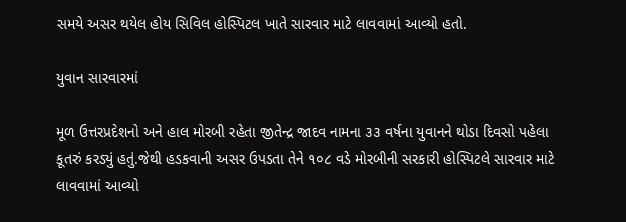સમયે અસર થયેલ હોય સિવિલ હોસ્પિટલ ખાતે સારવાર માટે લાવવામાં આવ્યો હતો.

યુવાન સારવારમાં

મૂળ ઉત્તરપ્રદેશનો અને હાલ મોરબી રહેતા જીતેન્દ્ર જાદવ નામના ૩૩ વર્ષના યુવાનને થોડા દિવસો પહેલા કૂતરું કરડ્યું હતું.જેથી હડકવાની અસર ઉપડતા તેને ૧૦૮ વડે મોરબીની સરકારી હોસ્પિટલે સારવાર માટે લાવવામાં આવ્યો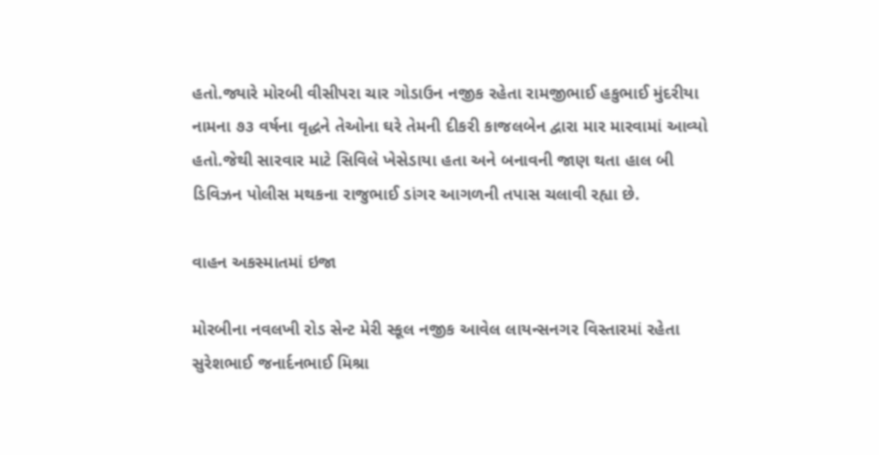હતો.જ્યારે મોરબી વીસીપરા ચાર ગોડાઉન નજીક રહેતા રામજીભાઈ હકુભાઈ મુંદરીયા નામના ૭૩ વર્ષના વૃદ્ધને તેઓના ઘરે તેમની દીકરી કાજલબેન દ્વારા માર મારવામાં આવ્યો હતો.જેથી સારવાર માટે સિવિલે ખેસેડાયા હતા અને બનાવની જાણ થતા હાલ બી ડિવિઝન પોલીસ મથકના રાજુભાઈ ડાંગર આગળની તપાસ ચલાવી રહ્યા છે.

વાહન અકસ્માતમાં ઇજા

મોરબીના નવલખી રોડ સેન્ટ મેરી સ્કૂલ નજીક આવેલ લાયન્સનગર વિસ્તારમાં રહેતા સુરેશભાઈ જનાર્દનભાઈ મિશ્રા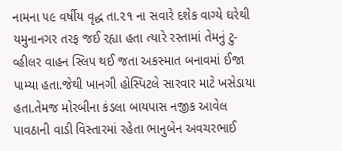નામના ૫૯ વર્ષીય વૃદ્ધ તા.૨૧ ના સવારે દશેક વાગ્યે ઘરેથી યમુનાનગર તરફ જઈ રહ્યા હતા ત્યારે રસ્તામાં તેમનું ટુ-વ્હીલર વાહન સ્લિપ થઈ જતા અકસ્માત બનાવમાં ઈજા પામ્યા હતા.જેથી ખાનગી હોસ્પિટલે સારવાર માટે ખસેડાયા હતા.તેમજ મોરબીના કંડલા બાયપાસ નજીક આવેલ પાવઠાની વાડી વિસ્તારમાં રહેતા ભાનુબેન અવચરભાઈ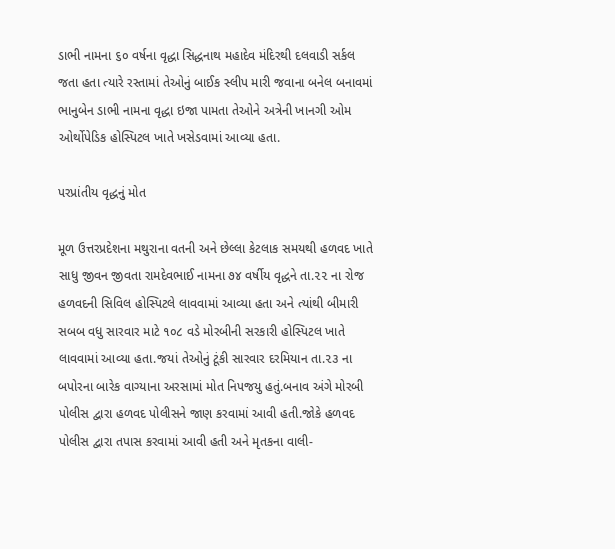ડાભી નામના ૬૦ વર્ષના વૃદ્ધા સિદ્ધનાથ મહાદેવ મંદિરથી દલવાડી સર્કલ જતા હતા ત્યારે રસ્તામાં તેઓનું બાઈક સ્લીપ મારી જવાના બનેલ બનાવમાં ભાનુબેન ડાભી નામના વૃદ્ધા ઇજા પામતા તેઓને અત્રેની ખાનગી ઓમ ઓર્થોપેડિક હોસ્પિટલ ખાતે ખસેડવામાં આવ્યા હતા.

પરપ્રાંતીય વૃદ્ધનું મોત

મૂળ ઉત્તરપ્રદેશના મથુરાના વતની અને છેલ્લા કેટલાક સમયથી હળવદ ખાતે સાધુ જીવન જીવતા રામદેવભાઈ નામના ૭૪ વર્ષીય વૃદ્ધને તા.૨૨ ના રોજ હળવદની સિવિલ હોસ્પિટલે લાવવામાં આવ્યા હતા અને ત્યાંથી બીમારી સબબ વધુ સારવાર માટે ૧૦૮ વડે મોરબીની સરકારી હોસ્પિટલ ખાતે લાવવામાં આવ્યા હતા.જયાં તેઓનું ટૂંકી સારવાર દરમિયાન તા.૨૩ ના બપોરના બારેક વાગ્યાના અરસામાં મોત નિપજયુ હતું.બનાવ અંગે મોરબી પોલીસ દ્વારા હળવદ પોલીસને જાણ કરવામાં આવી હતી.જોકે હળવદ પોલીસ દ્વારા તપાસ કરવામાં આવી હતી અને મૃતકના વાલી-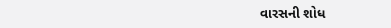વારસની શોધ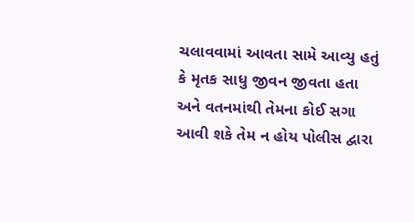ચલાવવામાં આવતા સામે આવ્યુ હતું કે મૃતક સાધુ જીવન જીવતા હતા અને વતનમાંથી તેમના કોઈ સગા આવી શકે તેમ ન હોય પોલીસ દ્વારા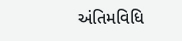અંતિમવિધિ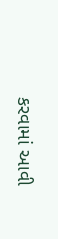કરવામાં આવી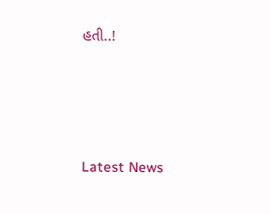હતી..!






Latest News